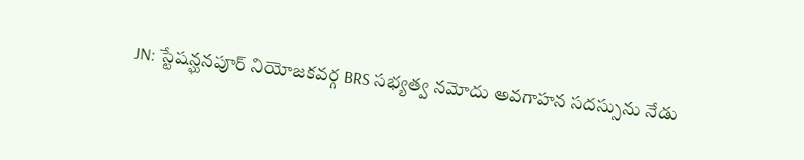JN: స్టేషన్ఘనపూర్ నియోజకవర్గ BRS సభ్యత్వ నమోదు అవగాహన సదస్సును నేడు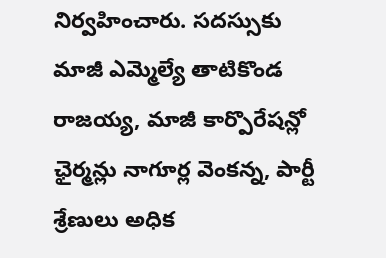నిర్వహించారు. సదస్సుకు మాజీ ఎమ్మెల్యే తాటికొండ రాజయ్య, మాజీ కార్పొరేషన్లో ఛైర్మన్లు నాగూర్ల వెంకన్న, పార్టీ శ్రేణులు అధిక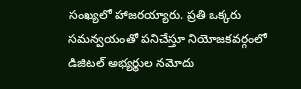సంఖ్యలో హాజరయ్యారు. ప్రతి ఒక్కరు సమన్వయంతో పనిచేస్తూ నియోజకవర్గంలో డిజిటల్ అభ్యర్థుల నమోదు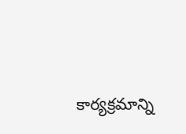కార్యక్రమాన్ని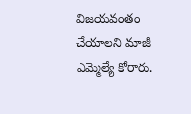విజయవంతం చేయాలని మాజీ ఎమ్మెల్యే కోరారు.